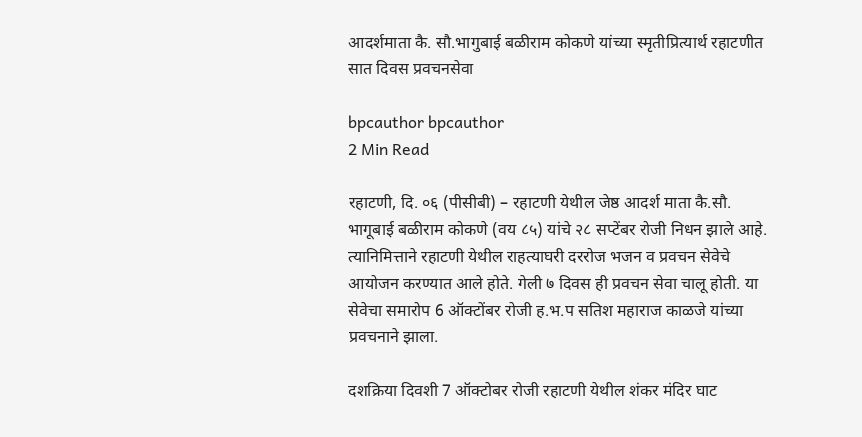आदर्शमाता कै. सौ.भागुबाई बळीराम कोकणे यांच्या स्मृतीप्रित्यार्थ रहाटणीत सात दिवस प्रवचनसेवा

bpcauthor bpcauthor
2 Min Read

रहाटणी, दि. ०६ (पीसीबी) – रहाटणी येथील जेष्ठ आदर्श माता कै.सौ. भागूबाई बळीराम कोकणे (वय ८५) यांचे २८ सप्टेंबर रोजी निधन झाले आहे. त्यानिमित्ताने रहाटणी येथील राहत्याघरी दररोज भजन व प्रवचन सेवेचे आयोजन करण्यात आले होते. गेली ७ दिवस ही प्रवचन सेवा चालू होती. या सेवेचा समारोप 6 ऑक्टोंबर रोजी ह.भ.प सतिश महाराज काळजे यांच्या प्रवचनाने झाला.

दशक्रिया दिवशी 7 ऑक्टोबर रोजी रहाटणी येथील शंकर मंदिर घाट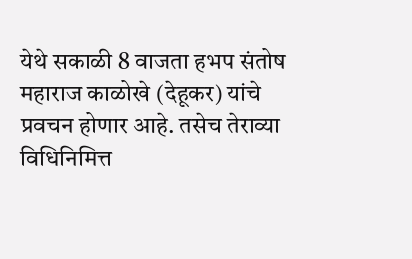येथे सकाळी 8 वाजता हभप संतोष महाराज काळोखे (देहूकर) यांचे प्रवचन होणार आहे. तसेच तेराव्या विधिनिमित्त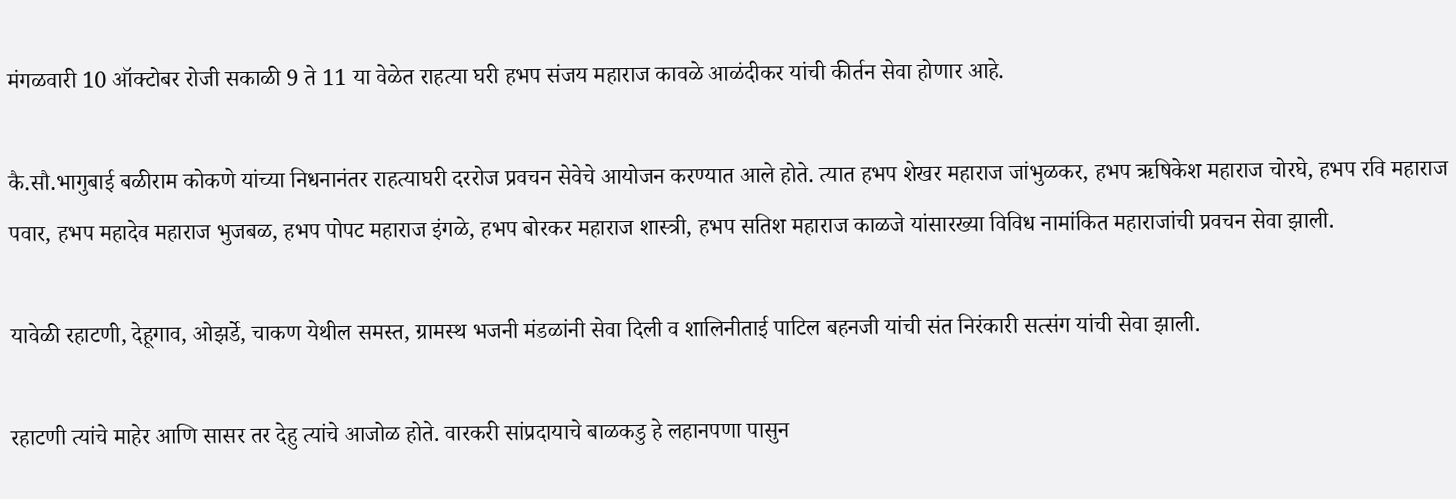मंगळवारी 10 ऑक्टोबर रोजी सकाळी 9 ते 11 या वेळेत राहत्या घरी हभप संजय महाराज कावळे आळंदीकर यांची कीर्तन सेवा होणार आहे.

कै.सौ.भागुबाई बळीराम कोकणे यांच्या निधनानंतर राहत्याघरी दररोज प्रवचन सेवेचे आयोजन करण्यात आले होते. त्यात हभप शेखर महाराज जांभुळकर, हभप ऋषिकेश महाराज चोरघे, हभप रवि महाराज पवार, हभप महादेव महाराज भुजबळ, हभप पोपट महाराज इंगळे, हभप बोरकर महाराज शास्त्री, हभप सतिश महाराज काळजे यांसारख्या विविध नामांकित महाराजांची प्रवचन सेवा झाली.

यावेळी रहाटणी, देहूगाव, ओझर्डे, चाकण येथील समस्त, ग्रामस्थ भजनी मंडळांनी सेवा दिली व शालिनीताई पाटिल बहनजी यांची संत निरंकारी सत्संग यांची सेवा झाली.

रहाटणी त्यांचे माहेर आणि सासर तर देहु त्यांचे आजोळ होते. वारकरी सांप्रदायाचे बाळकडु हे लहानपणा पासुन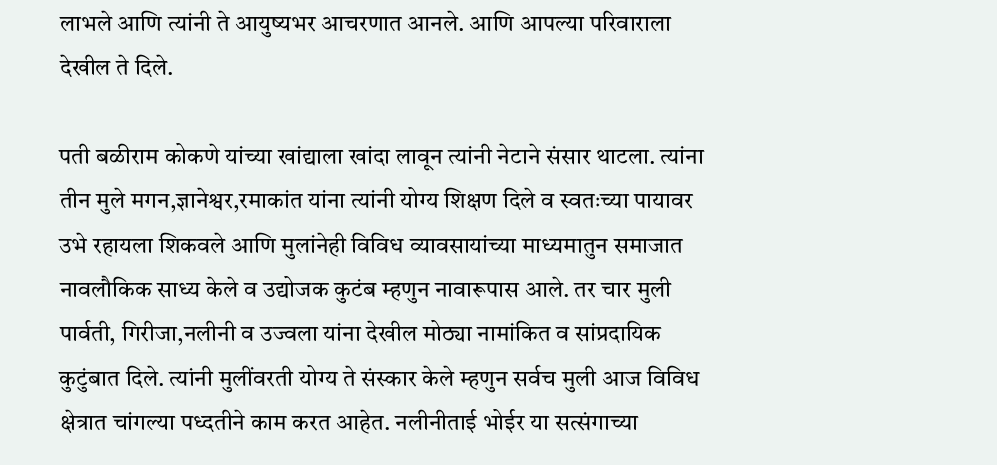लाभले आणि त्यांनी ते आयुष्यभर आचरणात आनले. आणि आपल्या परिवाराला देखील ते दिले.

पती बळीराम कोकणे यांच्या खांद्याला खांदा लावून त्यांनी नेटाने संसार थाटला. त्यांना तीन मुले मगन,ज्ञानेश्वर,रमाकांत यांना त्यांनी योग्य शिक्षण दिले व स्वतःच्या पायावर उभे रहायला शिकवले आणि मुलांनेही विविध व्यावसायांच्या माध्यमातुन समाजात नावलौकिक साध्य केले व उद्योजक कुटंब म्हणुन नावारूपास आले. तर चार मुली पार्वती, गिरीजा,नलीनी व उज्वला यांना देखील मोठ्या नामांकित व सांप्रदायिक कुटुंबात दिले. त्यांनी मुलींवरती योग्य ते संस्कार केले म्हणुन सर्वच मुली आज विविध क्षेत्रात चांगल्या पध्दतीने काम करत आहेत. नलीनीताई भोईर या सत्संगाच्या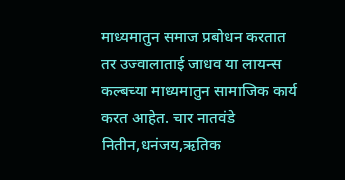माध्यमातुन समाज प्रबोधन करतात तर उज्वालाताई जाधव या लायन्स कल्बच्या माध्यमातुन सामाजिक कार्य करत आहेत. चार नातवंडे नितीन,धनंजय,ऋतिक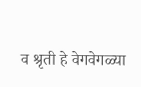व श्रृती हे वेगवेगळ्या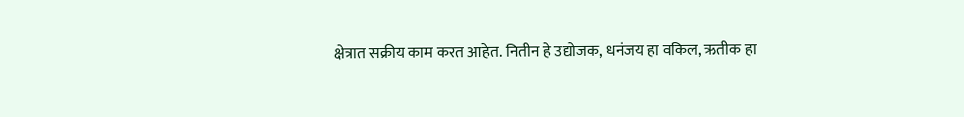क्षेत्रात सक्रीय काम करत आहेत. नितीन हे उद्योजक, धनंजय हा वकिल, ऋतीक हा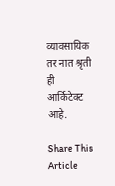व्यावसायिक तर नात श्रृती ही आर्किटेक्ट आहे.

Share This Article